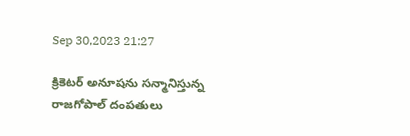Sep 30,2023 21:27

క్రికెటర్‌ అనూషను సన్మానిస్తున్న రాజగోపాల్‌ దంపతులు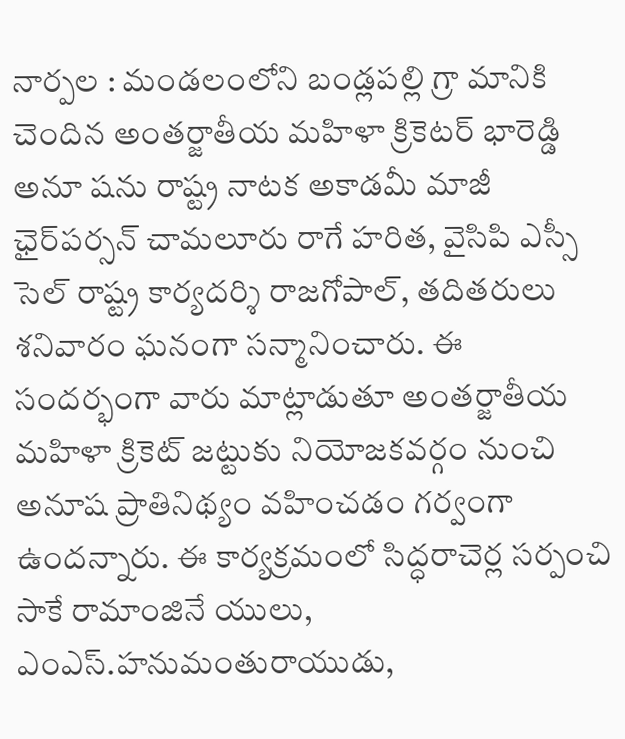నార్పల : మండలంలోని బండ్లపల్లి గ్రా మానికి చెందిన అంతర్జాతీయ మహిళా క్రికెటర్‌ భారెడ్డి అనూ షను రాష్ట్ర నాటక అకాడమీ మాజీ ఛైర్‌పర్సన్‌ చామలూరు రాగే హరిత, వైసిపి ఎస్సీ సెల్‌ రాష్ట్ర కార్యదర్శి రాజగోపాల్‌, తదితరులు శనివారం ఘనంగా సన్మానించారు. ఈ సందర్భంగా వారు మాట్లాడుతూ అంతర్జాతీయ మహిళా క్రికెట్‌ జట్టుకు నియోజకవర్గం నుంచి అనూష ప్రాతినిథ్యం వహించడం గర్వంగా ఉందన్నారు. ఈ కార్యక్రమంలో సిద్ధరాచెర్ల సర్పంచి సాకే రామాంజినే యులు, ఎంఎస్‌.హనుమంతురాయుడు,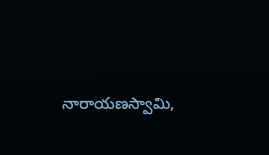నారాయణస్వామి,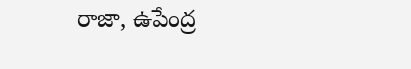రాజా, ఉపేంద్ర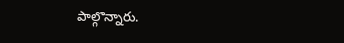పాల్గొన్నారు.